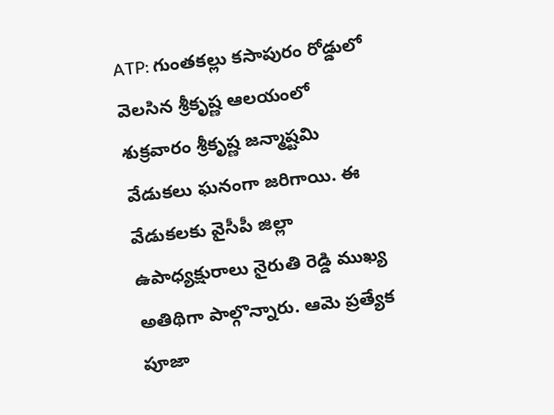ATP: గుంతకల్లు కసాపురం రోడ్డులో వెలసిన శ్రీకృష్ణ ఆలయంలో శుక్రవారం శ్రీకృష్ణ జన్మాష్టమి వేడుకలు ఘనంగా జరిగాయి. ఈ వేడుకలకు వైసీపీ జిల్లా ఉపాధ్యక్షురాలు నైరుతి రెడ్డి ముఖ్య అతిథిగా పాల్గొన్నారు. ఆమె ప్రత్యేక పూజా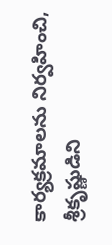కార్యక్రమాలను నిర్వహించి, శ్రీకృష్ణుడిని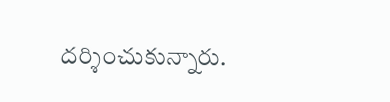దర్శించుకున్నారు.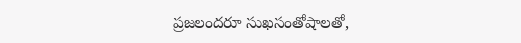ప్రజలందరూ సుఖసంతోషాలతో,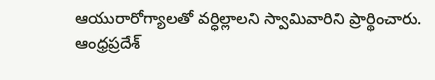ఆయురారోగ్యాలతో వర్ధిల్లాలని స్వామివారిని ప్రార్థించారు.
ఆంధ్రప్రదేశ్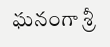ఘనంగా శ్రీ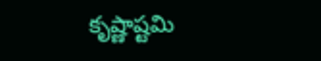కృష్ణాష్టమి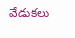వేడుకలు